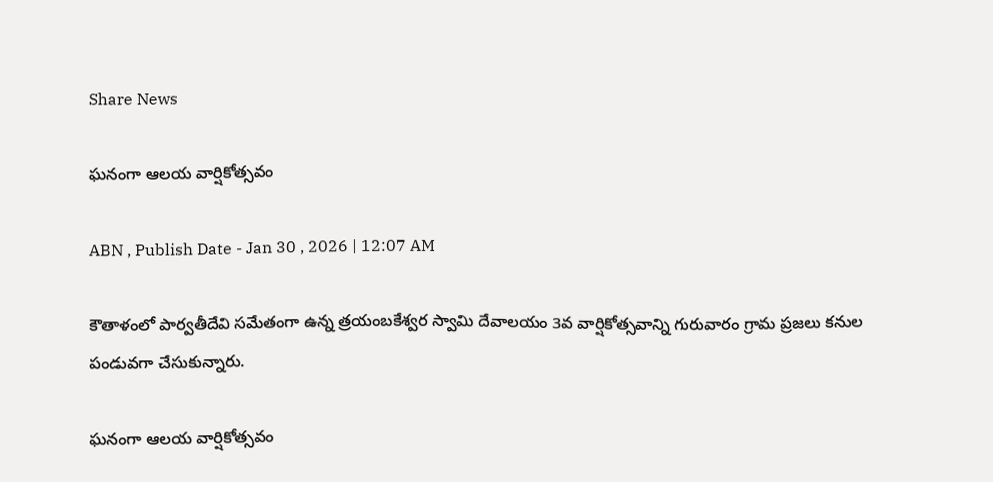Share News

ఘనంగా ఆలయ వార్షికోత్సవం

ABN , Publish Date - Jan 30 , 2026 | 12:07 AM

కౌతాళంలో పార్వతీదేవి సమేతంగా ఉన్న త్రయంబకేశ్వర స్వామి దేవాలయం 3వ వార్షికోత్సవాన్ని గురువారం గ్రామ ప్రజలు కనుల పండువగా చేసుకున్నారు.

ఘనంగా ఆలయ వార్షికోత్సవం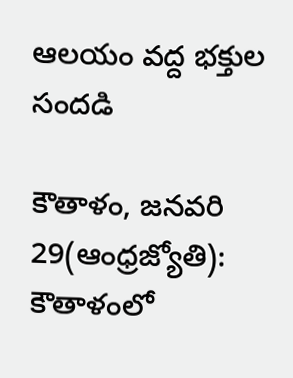ఆలయం వద్ద భక్తుల సందడి

కౌతాళం, జనవరి 29(ఆంధ్రజ్యోతి): కౌతాళంలో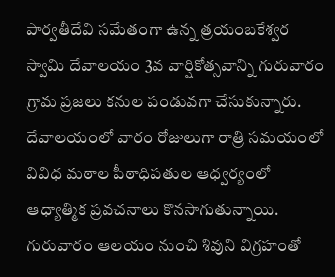పార్వతీదేవి సమేతంగా ఉన్న త్రయంబకేశ్వర స్వామి దేవాలయం 3వ వార్షికోత్సవాన్ని గురువారం గ్రామ ప్రజలు కనుల పండువగా చేసుకున్నారు. దేవాలయంలో వారం రోజులుగా రాత్రి సమయంలో వివిధ మఠాల పీఠాధిపతుల ఆధ్వర్యంలో ఆధ్యాత్మిక ప్రవచనాలు కొనసాగుతున్నాయి. గురువారం ఆలయం నుంచి శివుని విగ్రహంతో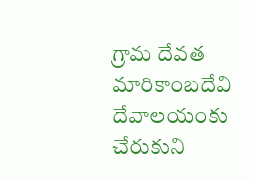గ్రామ దేవత మారికాంబదేవి దేవాలయంకు చేరుకుని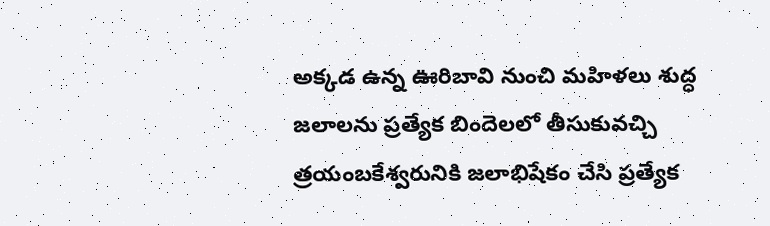అక్కడ ఉన్న ఊరిబావి నుంచి మహిళలు శుద్ధ జలాలను ప్రత్యేక బిందెలలో తీసుకువచ్చి త్రయంబకేశ్వరునికి జలాభిషేకం చేసి ప్రత్యేక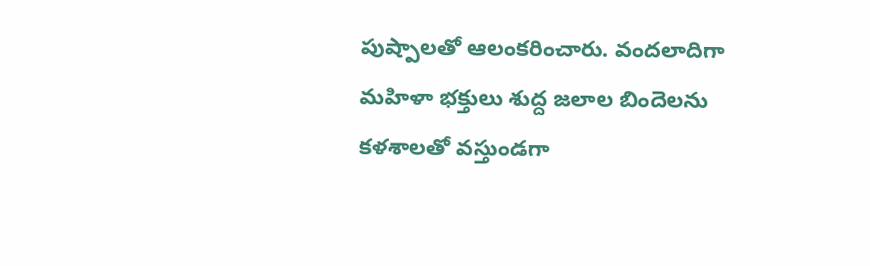పుష్పాలతో ఆలంకరించారు. వందలాదిగా మహిళా భక్తులు శుద్ద జలాల బిందెలను కళశాలతో వస్తుండగా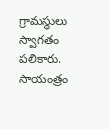గ్రామస్థులు స్వాగతం పలికారు. సాయంత్రం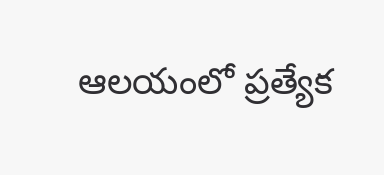ఆలయంలో ప్రత్యేక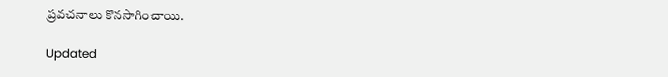ప్రవచనాలు కొనసాగించాయి.

Updated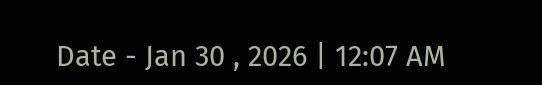Date - Jan 30 , 2026 | 12:07 AM